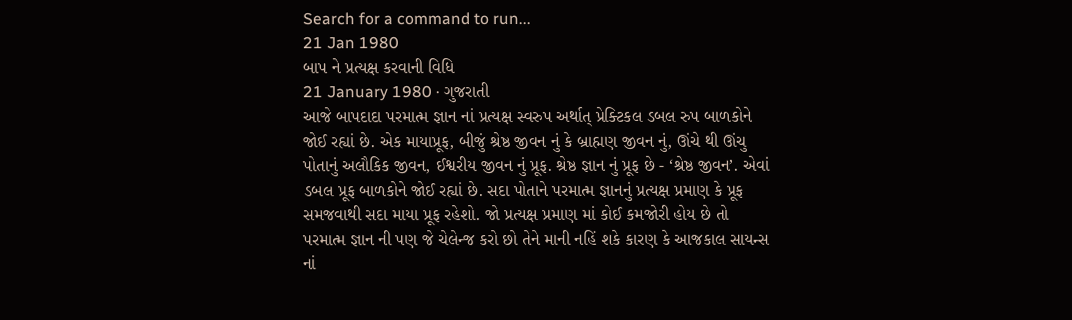Search for a command to run...
21 Jan 1980
બાપ ને પ્રત્યક્ષ કરવાની વિધિ
21 January 1980 · ગુજરાતી
આજે બાપદાદા પરમાત્મ જ્ઞાન નાં પ્રત્યક્ષ સ્વરુપ અર્થાત્ પ્રેક્ટિકલ ડબલ રુપ બાળકોને જોઈ રહ્યાં છે. એક માયાપ્રૂફ, બીજું શ્રેષ્ઠ જીવન નું કે બ્રાહ્મણ જીવન નું, ઊંચે થી ઊંચુ પોતાનું અલૌકિક જીવન, ઈશ્વરીય જીવન નું પ્રૂફ. શ્રેષ્ઠ જ્ઞાન નું પ્રૂફ છે - ‘શ્રેષ્ઠ જીવન’. એવાં ડબલ પ્રૂફ બાળકોને જોઈ રહ્યાં છે. સદા પોતાને પરમાત્મ જ્ઞાનનું પ્રત્યક્ષ પ્રમાણ કે પ્રૂફ સમજવાથી સદા માયા પ્રૂફ રહેશો. જો પ્રત્યક્ષ પ્રમાણ માં કોઈ કમજોરી હોય છે તો પરમાત્મ જ્ઞાન ની પણ જે ચેલેન્જ કરો છો તેને માની નહિં શકે કારણ કે આજકાલ સાયન્સ નાં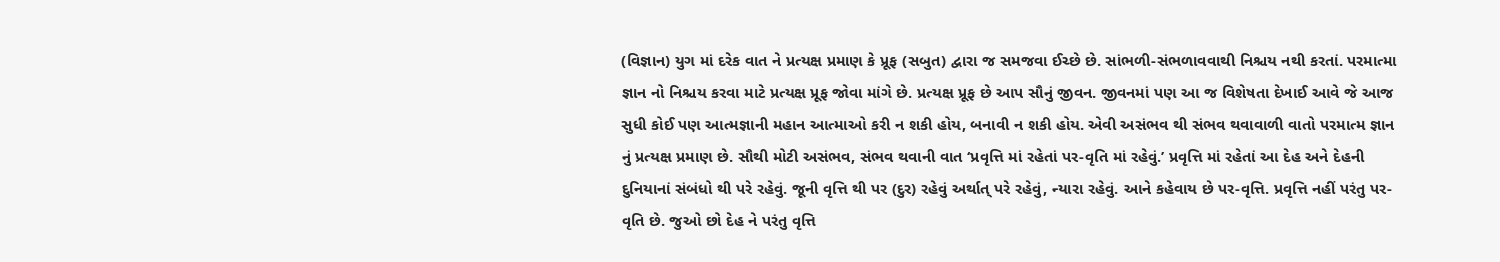(વિજ્ઞાન) યુગ માં દરેક વાત ને પ્રત્યક્ષ પ્રમાણ કે પ્રૂફ (સબુત) દ્વારા જ સમજવા ઈચ્છે છે. સાંભળી-સંભળાવવાથી નિશ્ચય નથી કરતાં. પરમાત્મા જ્ઞાન નો નિશ્ચય કરવા માટે પ્રત્યક્ષ પ્રૂફ જોવા માંગે છે. પ્રત્યક્ષ પ્રૂફ છે આપ સૌનું જીવન. જીવનમાં પણ આ જ વિશેષતા દેખાઈ આવે જે આજ સુધી કોઈ પણ આત્મજ્ઞાની મહાન આત્માઓ કરી ન શકી હોય, બનાવી ન શકી હોય. એવી અસંભવ થી સંભવ થવાવાળી વાતો પરમાત્મ જ્ઞાન નું પ્રત્યક્ષ પ્રમાણ છે. સૌથી મોટી અસંભવ, સંભવ થવાની વાત ‘પ્રવૃત્તિ માં રહેતાં પર-વૃતિ માં રહેવું.’ પ્રવૃત્તિ માં રહેતાં આ દેહ અને દેહની દુનિયાનાં સંબંધો થી પરે રહેવું. જૂની વૃત્તિ થી પર (દુર) રહેવું અર્થાત્ પરે રહેવું, ન્યારા રહેવું. આને કહેવાય છે પર-વૃત્તિ. પ્રવૃત્તિ નહીં પરંતુ પર-વૃતિ છે. જુઓ છો દેહ ને પરંતુ વૃત્તિ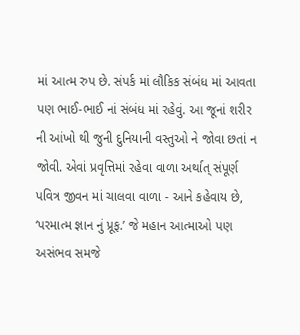માં આત્મ રુપ છે. સંપર્ક માં લૌકિક સંબંધ માં આવતા પણ ભાઈ-ભાઈ નાં સંબંધ માં રહેવું. આ જૂનાં શરીર ની આંખો થી જુની દુનિયાની વસ્તુઓ ને જોવા છતાં ન જોવી. એવાં પ્રવૃત્તિમાં રહેવા વાળા અર્થાત્ સંપૂર્ણ પવિત્ર જીવન માં ચાલવા વાળા - આને કહેવાય છે, ‘પરમાત્મ જ્ઞાન નું પ્રૂફ.’ જે મહાન આત્માઓ પણ અસંભવ સમજે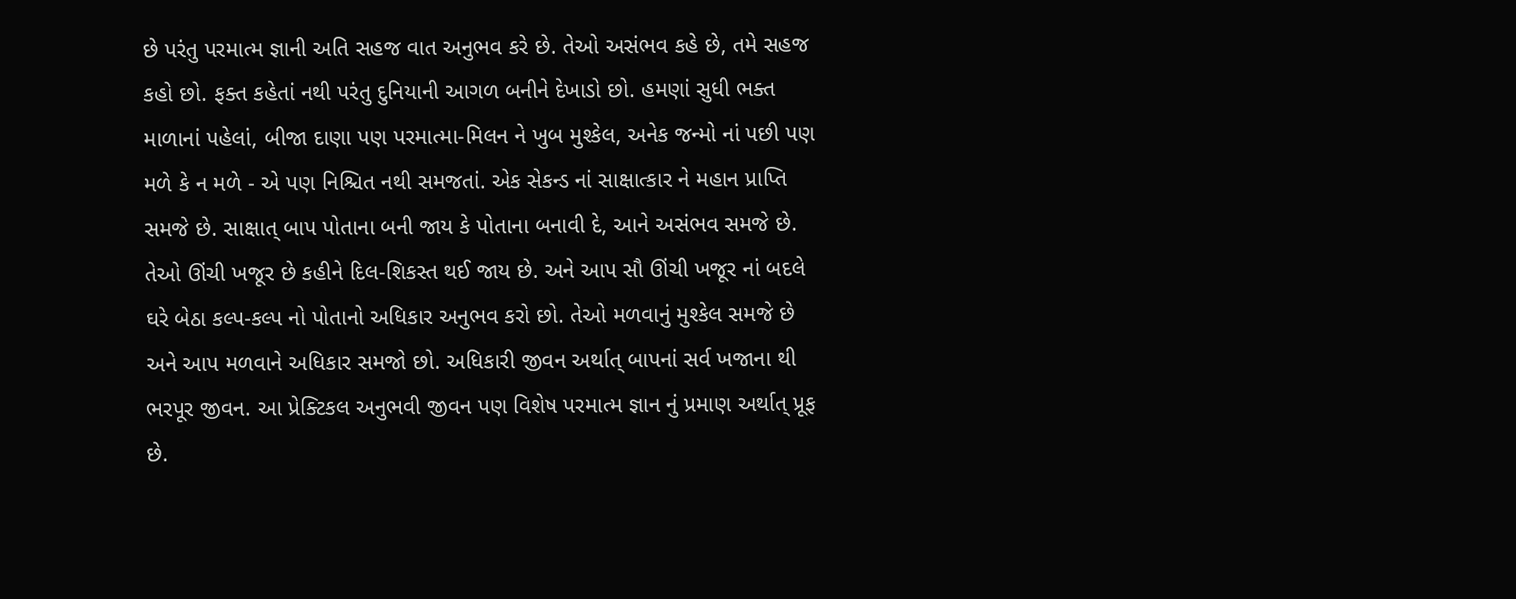છે પરંતુ પરમાત્મ જ્ઞાની અતિ સહજ વાત અનુભવ કરે છે. તેઓ અસંભવ કહે છે, તમે સહજ કહો છો. ફક્ત કહેતાં નથી પરંતુ દુનિયાની આગળ બનીને દેખાડો છો. હમણાં સુધી ભક્ત માળાનાં પહેલાં, બીજા દાણા પણ પરમાત્મા-મિલન ને ખુબ મુશ્કેલ, અનેક જન્મો નાં પછી પણ મળે કે ન મળે - એ પણ નિશ્ચિત નથી સમજતાં. એક સેકન્ડ નાં સાક્ષાત્કાર ને મહાન પ્રાપ્તિ સમજે છે. સાક્ષાત્ બાપ પોતાના બની જાય કે પોતાના બનાવી દે, આને અસંભવ સમજે છે. તેઓ ઊંચી ખજૂર છે કહીને દિલ-શિકસ્ત થઈ જાય છે. અને આપ સૌ ઊંચી ખજૂર નાં બદલે ઘરે બેઠા કલ્પ-કલ્પ નો પોતાનો અધિકાર અનુભવ કરો છો. તેઓ મળવાનું મુશ્કેલ સમજે છે અને આપ મળવાને અધિકાર સમજો છો. અધિકારી જીવન અર્થાત્ બાપનાં સર્વ ખજાના થી ભરપૂર જીવન. આ પ્રેક્ટિકલ અનુભવી જીવન પણ વિશેષ પરમાત્મ જ્ઞાન નું પ્રમાણ અર્થાત્ પ્રૂફ છે.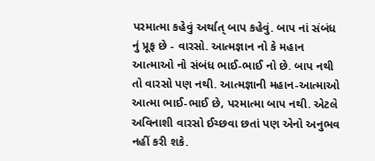પરમાત્મા કહેવું અર્થાત્ બાપ કહેવું. બાપ નાં સંબંધ નું પ્રૂફ છે - વારસો. આત્મજ્ઞાન નો કે મહાન આત્માઓ નો સંબંધ ભાઈ-ભાઈ નો છે. બાપ નથી તો વારસો પણ નથી. આત્મજ્ઞાની મહાન-આત્માઓ આત્મા ભાઈ-ભાઈ છે, પરમાત્મા બાપ નથી. એટલે અવિનાશી વારસો ઈચ્છવા છતાં પણ એનો અનુભવ નહીં કરી શકે.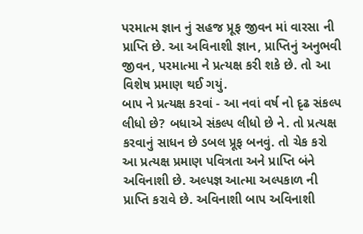પરમાત્મ જ્ઞાન નું સહજ પ્રૂફ જીવન માં વારસા ની પ્રાપ્તિ છે. આ અવિનાશી જ્ઞાન, પ્રાપ્તિનું અનુભવી જીવન, પરમાત્મા ને પ્રત્યક્ષ કરી શકે છે. તો આ વિશેષ પ્રમાણ થઈ ગયું.
બાપ ને પ્રત્યક્ષ કરવાં - આ નવાં વર્ષ નો દૃઢ સંકલ્પ લીધો છે? બધાએ સંકલ્પ લીધો છે ને. તો પ્રત્યક્ષ કરવાનું સાધન છે ડબલ પ્રૂફ બનવું. તો ચેક કરો આ પ્રત્યક્ષ પ્રમાણ પવિત્રતા અને પ્રાપ્તિ બંને અવિનાશી છે. અલ્પજ્ઞ આત્મા અલ્પકાળ ની પ્રાપ્તિ કરાવે છે. અવિનાશી બાપ અવિનાશી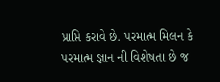પ્રાપ્તિ કરાવે છે. પરમાત્મ મિલન કે પરમાત્મ જ્ઞાન ની વિશેષતા છે જ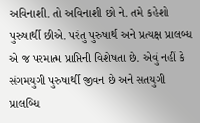અવિનાશી. તો અવિનાશી છો ને. તમે કહેશો પુરુષાર્થી છીએ. પરંતુ પુરુષાર્થ અને પ્રત્યક્ષ પ્રાલબ્ધ એ જ પરમાત્મ પ્રાપ્તિની વિશેષતા છે. એવું નહીં કે સંગમયુગી પુરુષાર્થી જીવન છે અને સતયુગી પ્રાલબ્ધિ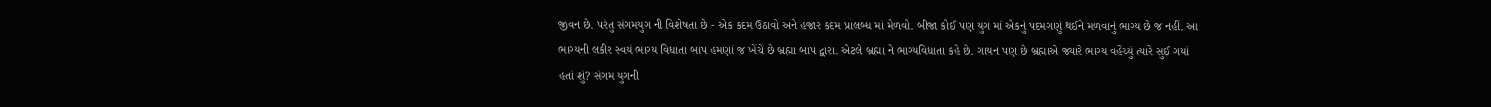જીવન છે. પરંતુ સંગમયુગ ની વિશેષતા છે - એક કદમ ઉઠાવો અને હજાર કદમ પ્રાલબ્ધ માં મેળવો. બીજા કોઈ પણ યુગ માં એકનું પદમગણું થઈને મળવાનું ભાગ્ય છે જ નહીં. આ ભાગ્યની લકીર સ્વયં ભાગ્ય વિધાતા બાપ હમણાં જ ખેંચે છે બ્રહ્મા બાપ દ્વારા. એટલે બ્રહ્મા ને ભાગ્યવિધાતા કહે છે. ગાયન પણ છે બ્રહ્માએ જ્યારે ભાગ્ય વહેંચ્યું ત્યારે સુઈ ગયાં હતાં શું? સંગમ યુગની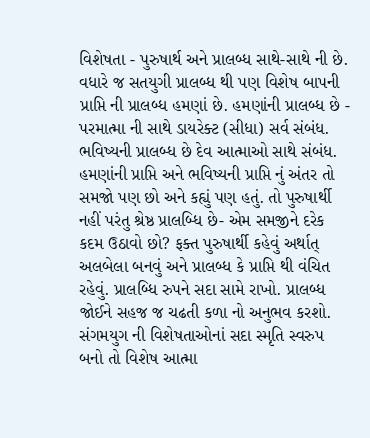વિશેષતા - પુરુષાર્થ અને પ્રાલબ્ધ સાથે-સાથે ની છે. વધારે જ સતયુગી પ્રાલબ્ધ થી પણ વિશેષ બાપની પ્રાપ્તિ ની પ્રાલબ્ધ હમણાં છે. હમણાંની પ્રાલબ્ધ છે - પરમાત્મા ની સાથે ડાયરેક્ટ (સીધા) સર્વ સંબંધ. ભવિષ્યની પ્રાલબ્ધ છે દેવ આત્માઓ સાથે સંબંધ. હમણાંની પ્રાપ્તિ અને ભવિષ્યની પ્રાપ્તિ નું અંતર તો સમજો પણ છો અને કહ્યું પણ હતું. તો પુરુષાર્થી નહીં પરંતુ શ્રેષ્ઠ પ્રાલબ્ધિ છે- એમ સમજીને દરેક કદમ ઉઠાવો છો? ફક્ત પુરુષાર્થી કહેવું અર્થાત્ અલબેલા બનવું અને પ્રાલબ્ધ કે પ્રાપ્તિ થી વંચિત રહેવું. પ્રાલબ્ધિ રુપને સદા સામે રાખો. પ્રાલબ્ધ જોઈને સહજ જ ચઢતી કળા નો અનુભવ કરશો. સંગમયુગ ની વિશેષતાઓનાં સદા સ્મૃતિ સ્વરુપ બનો તો વિશેષ આત્મા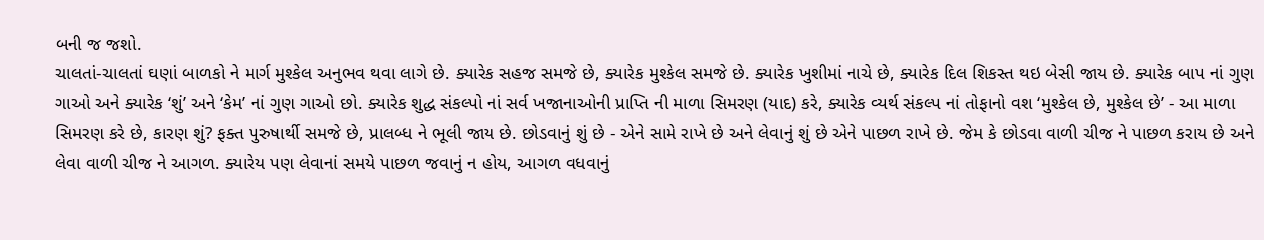બની જ જશો.
ચાલતાં-ચાલતાં ઘણાં બાળકો ને માર્ગ મુશ્કેલ અનુભવ થવા લાગે છે. ક્યારેક સહજ સમજે છે, ક્યારેક મુશ્કેલ સમજે છે. ક્યારેક ખુશીમાં નાચે છે, ક્યારેક દિલ શિકસ્ત થઇ બેસી જાય છે. ક્યારેક બાપ નાં ગુણ ગાઓ અને ક્યારેક ‘શું’ અને ‘કેમ’ નાં ગુણ ગાઓ છો. ક્યારેક શુદ્ધ સંકલ્પો નાં સર્વ ખજાનાઓની પ્રાપ્તિ ની માળા સિમરણ (યાદ) કરે, ક્યારેક વ્યર્થ સંકલ્પ નાં તોફાનો વશ ‘મુશ્કેલ છે, મુશ્કેલ છે’ - આ માળા સિમરણ કરે છે, કારણ શું? ફક્ત પુરુષાર્થી સમજે છે, પ્રાલબ્ધ ને ભૂલી જાય છે. છોડવાનું શું છે - એને સામે રાખે છે અને લેવાનું શું છે એને પાછળ રાખે છે. જેમ કે છોડવા વાળી ચીજ ને પાછળ કરાય છે અને લેવા વાળી ચીજ ને આગળ. ક્યારેય પણ લેવાનાં સમયે પાછળ જવાનું ન હોય, આગળ વધવાનું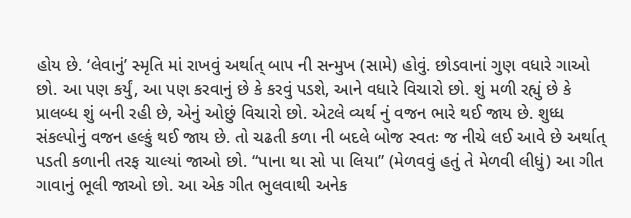હોય છે. ‘લેવાનું’ સ્મૃતિ માં રાખવું અર્થાત્ બાપ ની સન્મુખ (સામે) હોવું. છોડવાનાં ગુણ વધારે ગાઓ છો. આ પણ કર્યું, આ પણ કરવાનું છે કે કરવું પડશે, આને વધારે વિચારો છો. શું મળી રહ્યું છે કે પ્રાલબ્ધ શું બની રહી છે, એનું ઓછું વિચારો છો. એટલે વ્યર્થ નું વજન ભારે થઈ જાય છે. શુધ્ધ સંકલ્પોનું વજન હલ્કું થઈ જાય છે. તો ચઢતી કળા ની બદલે બોજ સ્વતઃ જ નીચે લઈ આવે છે અર્થાત્ પડતી કળાની તરફ ચાલ્યાં જાઓ છો. “પાના થા સો પા લિયા” (મેળવવું હતું તે મેળવી લીધું) આ ગીત ગાવાનું ભૂલી જાઓ છો. આ એક ગીત ભુલવાથી અનેક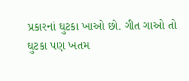પ્રકારનાં ઘુટકા ખાઓ છો. ગીત ગાઓ તો ઘુટકા પણ ખતમ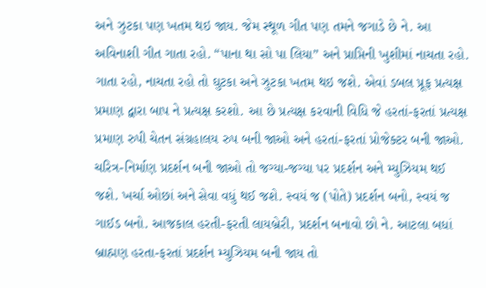અને ઝુટકા પણ ખતમ થઇ જાય. જેમ સ્થૂળ ગીત પણ તમને જગાડે છે ને. આ અવિનાશી ગીત ગાતા રહો. “પાના થા સો પા લિયા” અને પ્રાપ્તિની ખુશીમાં નાચતા રહો. ગાતા રહો, નાચતા રહો તો ઘુટકા અને ઝુટકા ખતમ થઇ જશે. એવાં ડબલ પ્રૂફ પ્રત્યક્ષ પ્રમાણ દ્વારા બાપ ને પ્રત્યક્ષ કરશો. આ છે પ્રત્યક્ષ કરવાની વિધિ જે હરતાં-ફરતાં પ્રત્યક્ષ પ્રમાણ રુપી ચેતન સંગ્રહાલય રુપ બની જાઓ અને હરતાં-ફરતાં પ્રોજેક્ટર બની જાઓ. ચરિત્ર-નિર્માણ પ્રદર્શન બની જાઓ તો જગ્યા-જગ્યા પર પ્રદર્શન અને મ્યુઝિયમ થઈ જશે. ખર્ચા ઓછાં અને સેવા વધું થઈ જશે. સ્વયં જ (પોતે) પ્રદર્શન બનો, સ્વયં જ ગાઈડ બનો. આજકાલ હરતી-ફરતી લાયબ્રેરી, પ્રદર્શન બનાવો છો ને. આટલા બધાં બ્રાહ્મણ હરતા-ફરતાં પ્રદર્શન મ્યુઝિયમ બની જાય તો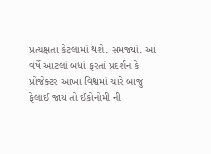પ્રત્યક્ષતા કેટલામાં થશે. સમજ્યાં. આ વર્ષે આટલાં બધાં ફરતાં પ્રદર્શન કે પ્રોજેક્ટર આખા વિશ્વમાં ચારે બાજુ ફેલાઈ જાય તો ઈકોનોમી ની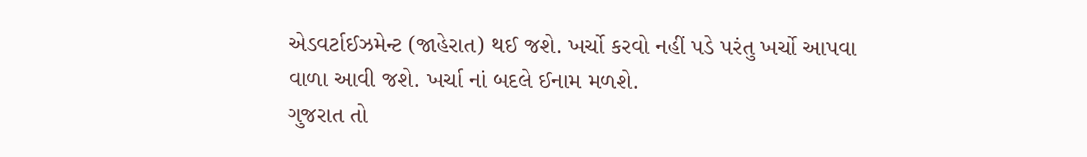એડવર્ટાઈઝમેન્ટ (જાહેરાત) થઈ જશે. ખર્ચો કરવો નહીં પડે પરંતુ ખર્ચો આપવા વાળા આવી જશે. ખર્ચા નાં બદલે ઈનામ મળશે.
ગુજરાત તો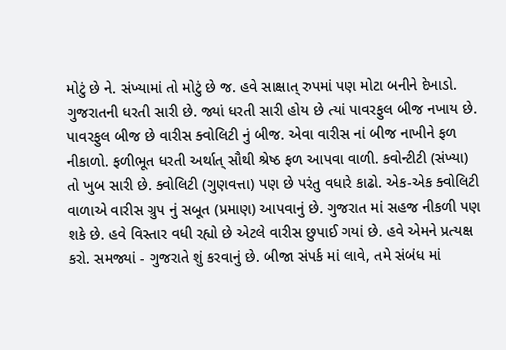મોટું છે ને. સંખ્યામાં તો મોટું છે જ. હવે સાક્ષાત્ રુપમાં પણ મોટા બનીને દેખાડો. ગુજરાતની ધરતી સારી છે. જ્યાં ધરતી સારી હોય છે ત્યાં પાવરફુલ બીજ નખાય છે. પાવરફુલ બીજ છે વારીસ ક્વોલિટી નું બીજ. એવા વારીસ નાં બીજ નાખીને ફળ નીકાળો. ફળીભૂત ધરતી અર્થાત્ સૌથી શ્રેષ્ઠ ફળ આપવા વાળી. કવોન્ટીટી (સંખ્યા) તો ખુબ સારી છે. ક્વોલિટી (ગુણવત્તા) પણ છે પરંતુ વધારે કાઢો. એક-એક ક્વોલિટી વાળાએ વારીસ ગ્રુપ નું સબૂત (પ્રમાણ) આપવાનું છે. ગુજરાત માં સહજ નીકળી પણ શકે છે. હવે વિસ્તાર વધી રહ્યો છે એટલે વારીસ છુપાઈ ગયાં છે. હવે એમને પ્રત્યક્ષ કરો. સમજ્યાં - ગુજરાતે શું કરવાનું છે. બીજા સંપર્ક માં લાવે, તમે સંબંધ માં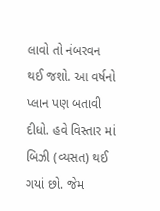લાવો તો નંબરવન થઈ જશો. આ વર્ષનો પ્લાન પણ બતાવી દીધો. હવે વિસ્તાર માં બિઝી (વ્યસત) થઈ ગયાં છો. જેમ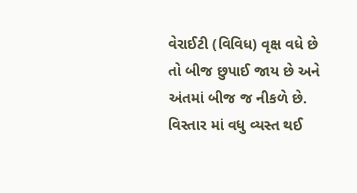વેરાઈટી (વિવિધ) વૃક્ષ વધે છે તો બીજ છુપાઈ જાય છે અને અંતમાં બીજ જ નીકળે છે. વિસ્તાર માં વધુ વ્યસ્ત થઈ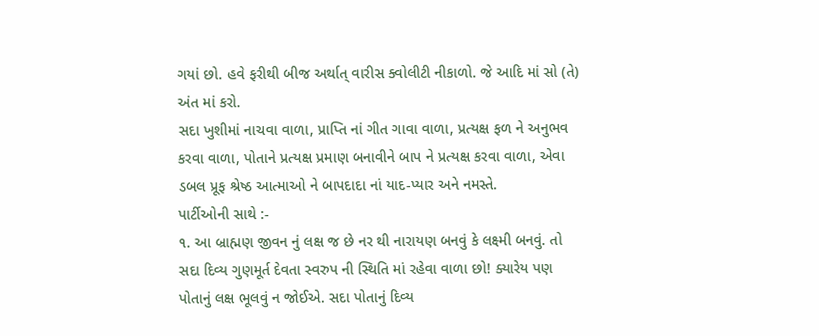ગયાં છો. હવે ફરીથી બીજ અર્થાત્ વારીસ ક્વોલીટી નીકાળો. જે આદિ માં સો (તે) અંત માં કરો.
સદા ખુશીમાં નાચવા વાળા, પ્રાપ્તિ નાં ગીત ગાવા વાળા, પ્રત્યક્ષ ફળ ને અનુભવ કરવા વાળા, પોતાને પ્રત્યક્ષ પ્રમાણ બનાવીને બાપ ને પ્રત્યક્ષ કરવા વાળા, એવા ડબલ પ્રૂફ શ્રેષ્ઠ આત્માઓ ને બાપદાદા નાં યાદ-પ્યાર અને નમસ્તે.
પાર્ટીઓની સાથે :-
૧. આ બ્રાહ્મણ જીવન નું લક્ષ જ છે નર થી નારાયણ બનવું કે લક્ષ્મી બનવું. તો સદા દિવ્ય ગુણમૂર્ત દેવતા સ્વરુપ ની સ્થિતિ માં રહેવા વાળા છો! ક્યારેય પણ પોતાનું લક્ષ ભૂલવું ન જોઈએ. સદા પોતાનું દિવ્ય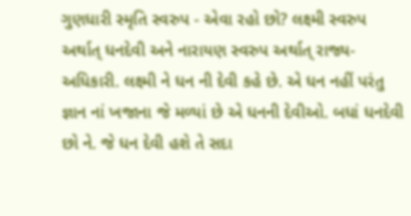ગુણધારી સ્મૃતિ સ્વરુપ - એવા રહો છો? લક્ષ્મી સ્વરુપ અર્થાત્ ધનદેવી અને નારાયણ સ્વરુપ અર્થાત્ રાજ્ય-અધિકારી. લક્ષ્મી ને ધન ની દેવી કહે છે. એ ધન નહીં પરંતુ જ્ઞાન નાં ખજાના જે મળ્યાં છે એ ધનની દેવીઓ. બધાં ધનદેવી છો ને. જે ધન દેવી હશે તે સદા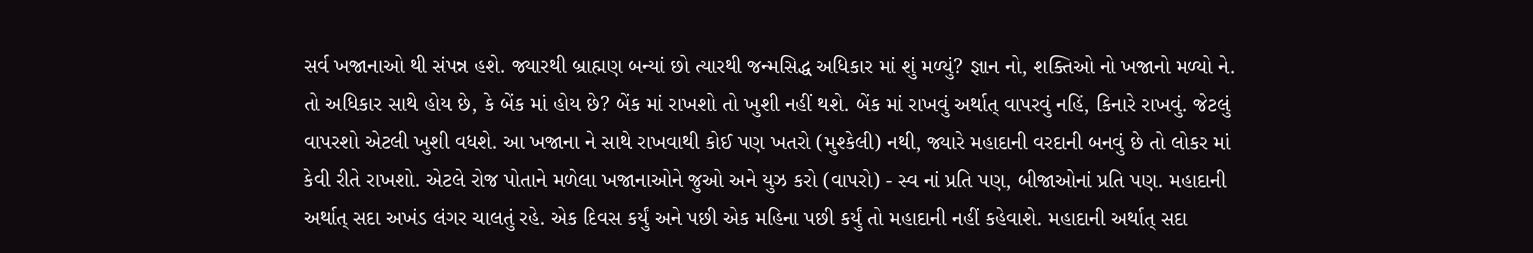સર્વ ખજાનાઓ થી સંપન્ન હશે. જ્યારથી બ્રાહ્મણ બન્યાં છો ત્યારથી જન્મસિદ્ધ અધિકાર માં શું મળ્યું? જ્ઞાન નો, શક્તિઓ નો ખજાનો મળ્યો ને. તો અધિકાર સાથે હોય છે, કે બેંક માં હોય છે? બેંક માં રાખશો તો ખુશી નહીં થશે. બેંક માં રાખવું અર્થાત્ વાપરવું નહિં, કિનારે રાખવું. જેટલું વાપરશો એટલી ખુશી વધશે. આ ખજાના ને સાથે રાખવાથી કોઈ પણ ખતરો (મુશ્કેલી) નથી, જ્યારે મહાદાની વરદાની બનવું છે તો લોકર માં કેવી રીતે રાખશો. એટલે રોજ પોતાને મળેલા ખજાનાઓને જુઓ અને યુઝ કરો (વાપરો) - સ્વ નાં પ્રતિ પણ, બીજાઓનાં પ્રતિ પણ. મહાદાની અર્થાત્ સદા અખંડ લંગર ચાલતું રહે. એક દિવસ કર્યું અને પછી એક મહિના પછી કર્યું તો મહાદાની નહીં કહેવાશે. મહાદાની અર્થાત્ સદા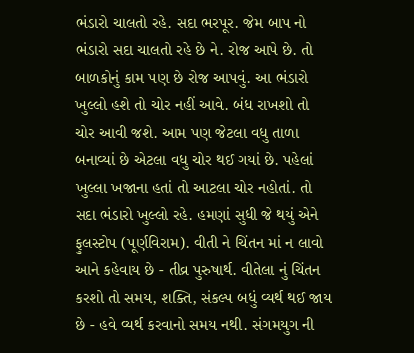ભંડારો ચાલતો રહે. સદા ભરપૂર. જેમ બાપ નો ભંડારો સદા ચાલતો રહે છે ને. રોજ આપે છે. તો બાળકોનું કામ પણ છે રોજ આપવું. આ ભંડારો ખુલ્લો હશે તો ચોર નહીં આવે. બંધ રાખશો તો ચોર આવી જશે. આમ પણ જેટલા વધુ તાળા બનાવ્યાં છે એટલા વધુ ચોર થઈ ગયાં છે. પહેલાં ખુલ્લા ખજાના હતાં તો આટલા ચોર નહોતાં. તો સદા ભંડારો ખુલ્લો રહે. હમણાં સુધી જે થયું એને ફુલસ્ટોપ (પૂર્ણવિરામ). વીતી ને ચિંતન માં ન લાવો આને કહેવાય છે - તીવ્ર પુરુષાર્થ. વીતેલા નું ચિંતન કરશો તો સમય, શક્તિ, સંકલ્પ બધું વ્યર્થ થઈ જાય છે - હવે વ્યર્થ કરવાનો સમય નથી. સંગમયુગ ની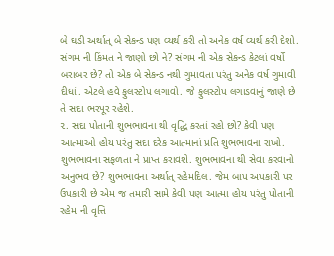બે ઘડી અર્થાત્ બે સેકન્ડ પણ વ્યર્થ કરી તો અનેક વર્ષ વ્યર્થ કરી દેશો. સંગમ ની કિંમત ને જાણો છો ને? સંગમ ની એક સેકન્ડ કેટલાં વર્ષો બરાબર છે? તો એક બે સેકન્ડ નથી ગુમાવતા પરંતુ અનેક વર્ષ ગુમાવી દીધાં. એટલે હવે ફુલસ્ટોપ લગાવો. જે ફુલસ્ટોપ લગાડવાનું જાણે છે તે સદા ભરપૂર રહેશે.
૨. સદા પોતાની શુભભાવના થી વૃદ્ધિ કરતાં રહો છો? કેવી પણ આત્માઓ હોય પરંતુ સદા દરેક આત્માનાં પ્રતિ શુભભાવના રાખો. શુભભાવના સફળતા ને પ્રાપ્ત કરાવશે. શુભભાવના થી સેવા કરવાનો અનુભવ છે? શુભભાવના અર્થાત્ રહેમદિલ. જેમ બાપ અપકારી પર ઉપકારી છે એમ જ તમારી સામે કેવી પણ આત્મા હોય પરંતુ પોતાની રહેમ ની વૃત્તિ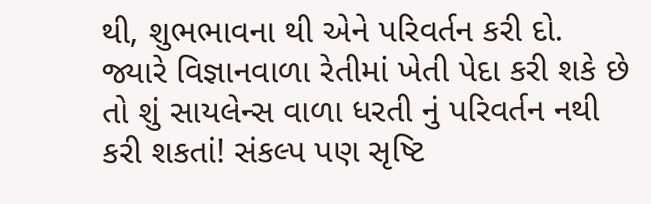થી, શુભભાવના થી એને પરિવર્તન કરી દો. જ્યારે વિજ્ઞાનવાળા રેતીમાં ખેતી પેદા કરી શકે છે તો શું સાયલેન્સ વાળા ધરતી નું પરિવર્તન નથી કરી શકતાં! સંકલ્પ પણ સૃષ્ટિ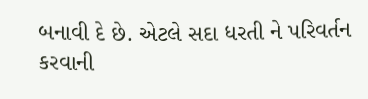બનાવી દે છે. એટલે સદા ધરતી ને પરિવર્તન કરવાની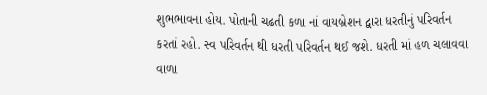શુભભાવના હોય. પોતાની ચઢતી કળા નાં વાયબ્રેશન દ્વારા ધરતીનું પરિવર્તન કરતાં રહો. સ્વ પરિવર્તન થી ધરતી પરિવર્તન થઈ જશે. ધરતી માં હળ ચલાવવા વાળા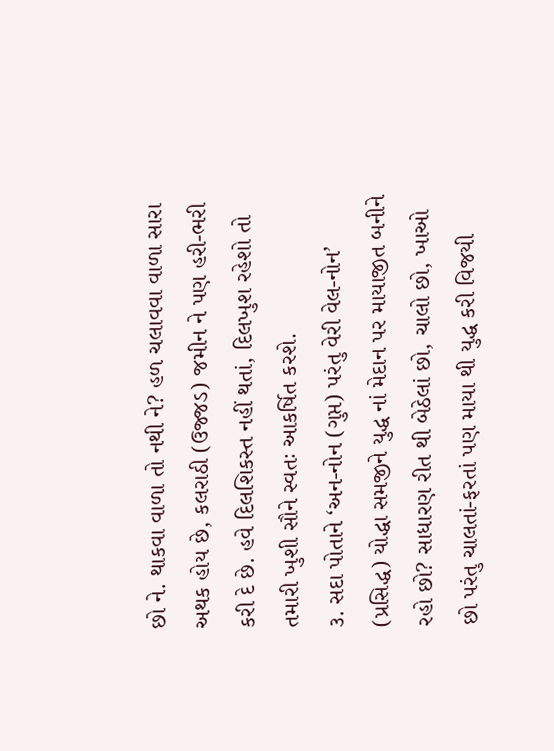છો ને. થાકવા વાળા તો નથી ને? હળ ચલાવવા વાળા સારા અથક હોય છે, કલરાઠી (ઉજ્જડ) જમીન ને પણ હરી-ભરી કરી દે છે. હવે દિલશિકસ્ત નહીં થતાં, દિલખુશ રહેશો તો તમારી ખુશી સૌને સ્વતઃ આકર્ષિત કરશે.
૩. સદા પોતાને ‘અન-નોન (ગુપ્ત) પરંતુ વેરી વેલ-નોન’ (પ્રસિદ્ધ) યોદ્ધા સમજીને યુદ્ધ નાં મેદાન પર માયાજીત બનીને રહો છો? સાધારણ રીત થી બેઠેલાં છો, ચાલો છો, ખાઓ છો પરંતુ ચાલતાં-ફરતાં પણ માયા થી યુદ્ધ કરી વિજયી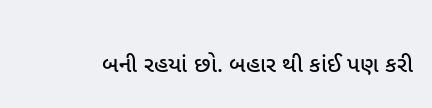બની રહયાં છો. બહાર થી કાંઈ પણ કરી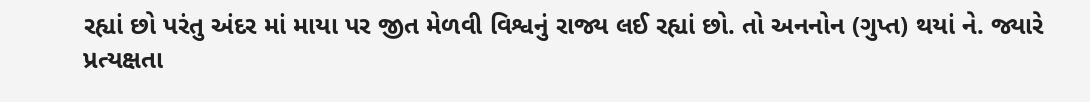રહ્યાં છો પરંતુ અંદર માં માયા પર જીત મેળવી વિશ્વનું રાજ્ય લઈ રહ્યાં છો. તો અનનોન (ગુપ્ત) થયાં ને. જ્યારે પ્રત્યક્ષતા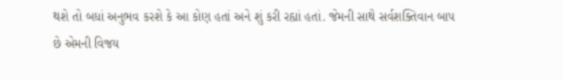થશે તો બધાં અનુભવ કરશે કે આ કોણ હતાં અને શું કરી રહ્યાં હતાં. જેમની સાથે સર્વશક્તિવાન બાપ છે એમની વિજય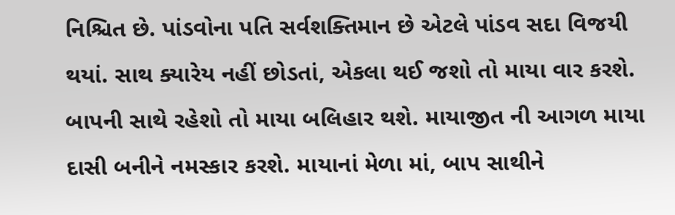નિશ્ચિત છે. પાંડવોના પતિ સર્વશક્તિમાન છે એટલે પાંડવ સદા વિજયી થયાં. સાથ ક્યારેય નહીં છોડતાં, એકલા થઈ જશો તો માયા વાર કરશે. બાપની સાથે રહેશો તો માયા બલિહાર થશે. માયાજીત ની આગળ માયા દાસી બનીને નમસ્કાર કરશે. માયાનાં મેળા માં, બાપ સાથીને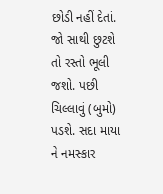છોડી નહીં દેતાં. જો સાથી છુટશે તો રસ્તો ભૂલી જશો. પછી ચિલ્લાવું (બુમો) પડશે. સદા માયા ને નમસ્કાર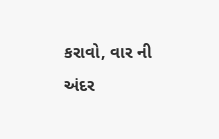કરાવો, વાર ની અંદર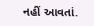નહીં આવતાં.